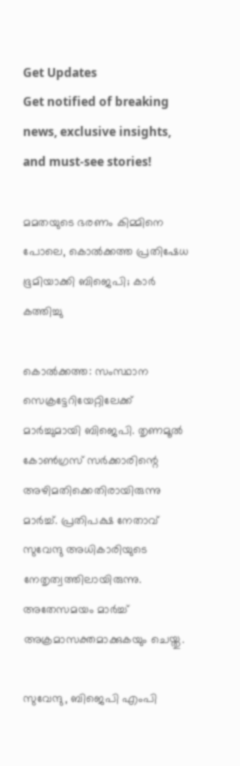Get Updates
Get notified of breaking news, exclusive insights, and must-see stories!

മമതയുടെ ഭരണം കിമ്മിനെ പോലെ, കൊല്‍ക്കത്ത പ്രതിഷേധ ഭൂമിയാക്കി ബിജെപി; കാര്‍ കത്തിച്ചു

കൊല്‍ക്കത്ത: സംസ്ഥാന സെക്രട്ടേറിയേറ്റിലേക്ക് മാര്‍ച്ചുമായി ബിജെപി. തൃണമൂല്‍ കോണ്‍ഗ്രസ് സര്‍ക്കാരിന്റെ അഴിമതിക്കെതിരായിരുന്നു മാര്‍ച്ച്. പ്രതിപക്ഷ നേതാവ് സുവേന്ദു അധികാരിയുടെ നേതൃത്വത്തിലായിരുന്നു. അതേസമയം മാര്‍ച്ച് അക്രമാസക്തമാക്കുകയും ചെയ്തു.

സുവേന്ദു, ബിജെപി എംപി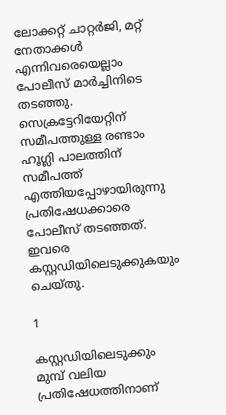ലോക്കറ്റ് ചാറ്റര്‍ജി, മറ്റ് നേതാക്കള്‍ എന്നിവരെയെല്ലാം പോലീസ് മാര്‍ച്ചിനിടെ തടഞ്ഞു. സെക്രട്ടേറിയേറ്റിന് സമീപത്തുള്ള രണ്ടാം ഹൂഗ്ലി പാലത്തിന് സമീപത്ത് എത്തിയപ്പോഴായിരുന്നു പ്രതിഷേധക്കാരെ പോലീസ് തടഞ്ഞത്. ഇവരെ കസ്റ്റഡിയിലെടുക്കുകയും ചെയ്തു.

1

കസ്റ്റഡിയിലെടുക്കും മുമ്പ് വലിയ പ്രതിഷേധത്തിനാണ്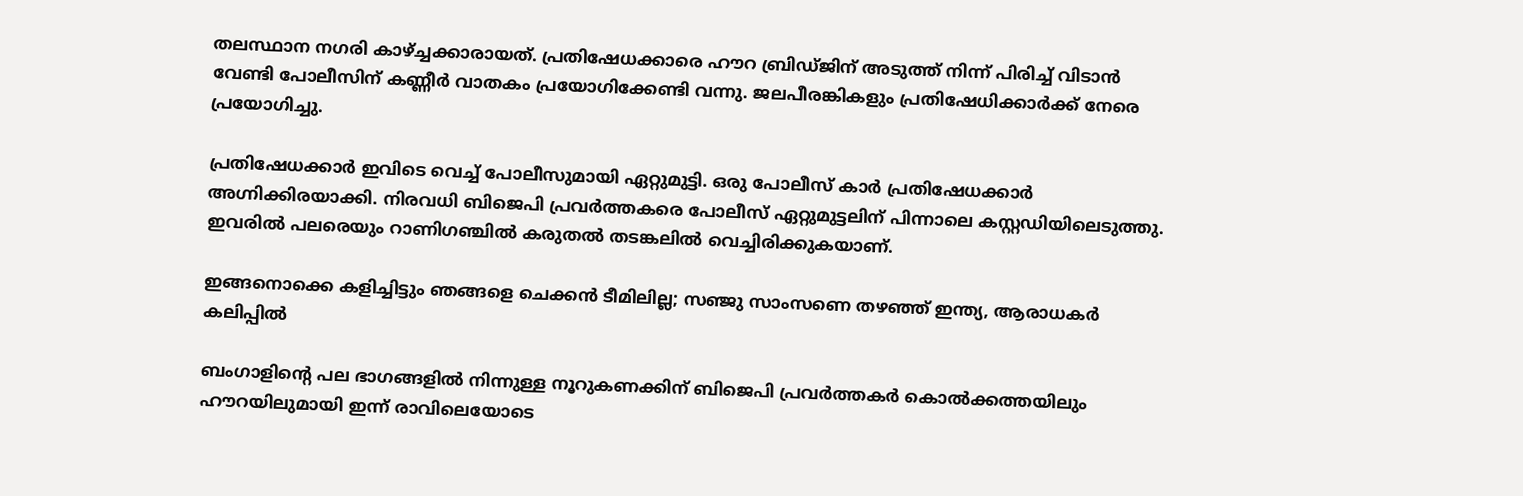തലസ്ഥാന നഗരി കാഴ്ച്ചക്കാരായത്. പ്രതിഷേധക്കാരെ ഹൗറ ബ്രിഡ്ജിന് അടുത്ത് നിന്ന് പിരിച്ച് വിടാന്‍ വേണ്ടി പോലീസിന് കണ്ണീര്‍ വാതകം പ്രയോഗിക്കേണ്ടി വന്നു. ജലപീരങ്കികളും പ്രതിഷേധിക്കാര്‍ക്ക് നേരെ പ്രയോഗിച്ചു.

പ്രതിഷേധക്കാര്‍ ഇവിടെ വെച്ച് പോലീസുമായി ഏറ്റുമുട്ടി. ഒരു പോലീസ് കാര്‍ പ്രതിഷേധക്കാര്‍ അഗ്നിക്കിരയാക്കി. നിരവധി ബിജെപി പ്രവര്‍ത്തകരെ പോലീസ് ഏറ്റുമുട്ടലിന് പിന്നാലെ കസ്റ്റഡിയിലെടുത്തു. ഇവരില്‍ പലരെയും റാണിഗഞ്ചില്‍ കരുതല്‍ തടങ്കലില്‍ വെച്ചിരിക്കുകയാണ്.

ഇങ്ങനൊക്കെ കളിച്ചിട്ടും ഞങ്ങളെ ചെക്കന്‍ ടീമിലില്ല; സഞ്ജു സാംസണെ തഴഞ്ഞ് ഇന്ത്യ, ആരാധകര്‍ കലിപ്പില്‍

ബംഗാളിന്റെ പല ഭാഗങ്ങളില്‍ നിന്നുള്ള നൂറുകണക്കിന് ബിജെപി പ്രവര്‍ത്തകര്‍ കൊല്‍ക്കത്തയിലും ഹൗറയിലുമായി ഇന്ന് രാവിലെയോടെ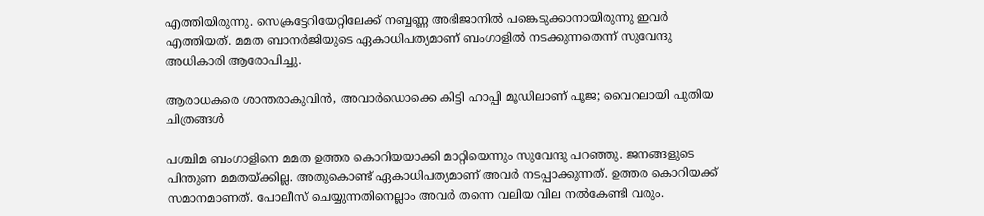എത്തിയിരുന്നു. സെക്രട്ടേറിയേറ്റിലേക്ക് നബ്ബണ്ണ അഭിജാനില്‍ പങ്കെടുക്കാനായിരുന്നു ഇവര്‍ എത്തിയത്. മമത ബാനര്‍ജിയുടെ ഏകാധിപത്യമാണ് ബംഗാളില്‍ നടക്കുന്നതെന്ന് സുവേന്ദു അധികാരി ആരോപിച്ചു.

ആരാധകരെ ശാന്തരാകുവിന്‍, അവാര്‍ഡൊക്കെ കിട്ടി ഹാപ്പി മൂഡിലാണ് പൂജ; വൈറലായി പുതിയ ചിത്രങ്ങള്‍

പശ്ചിമ ബംഗാളിനെ മമത ഉത്തര കൊറിയയാക്കി മാറ്റിയെന്നും സുവേന്ദു പറഞ്ഞു. ജനങ്ങളുടെ പിന്തുണ മമതയ്ക്കില്ല. അതുകൊണ്ട് ഏകാധിപത്യമാണ് അവര്‍ നടപ്പാക്കുന്നത്. ഉത്തര കൊറിയക്ക് സമാനമാണത്. പോലീസ് ചെയ്യുന്നതിനെല്ലാം അവര്‍ തന്നെ വലിയ വില നല്‍കേണ്ടി വരും.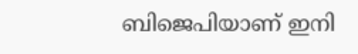ബിജെപിയാണ് ഇനി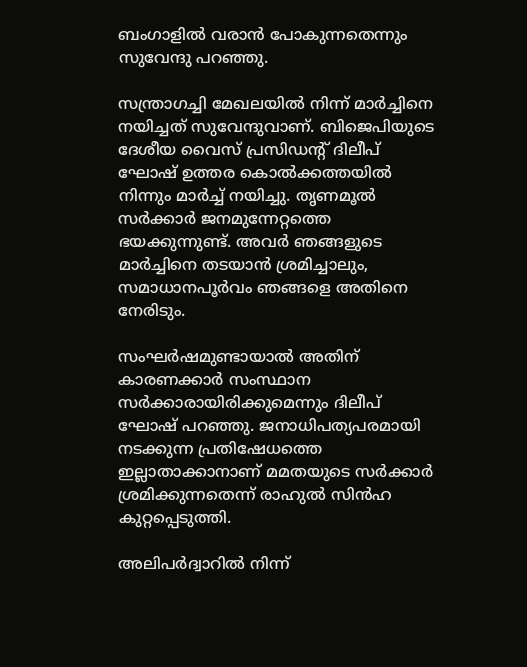ബംഗാളില്‍ വരാന്‍ പോകുന്നതെന്നും സുവേന്ദു പറഞ്ഞു.

സന്ത്രാഗച്ചി മേഖലയില്‍ നിന്ന് മാര്‍ച്ചിനെ നയിച്ചത് സുവേന്ദുവാണ്. ബിജെപിയുടെ ദേശീയ വൈസ് പ്രസിഡന്റ് ദിലീപ് ഘോഷ് ഉത്തര കൊല്‍ക്കത്തയില്‍ നിന്നും മാര്‍ച്ച് നയിച്ചു. തൃണമൂല്‍ സര്‍ക്കാര്‍ ജനമുന്നേറ്റത്തെ ഭയക്കുന്നുണ്ട്. അവര്‍ ഞങ്ങളുടെ മാര്‍ച്ചിനെ തടയാന്‍ ശ്രമിച്ചാലും, സമാധാനപൂര്‍വം ഞങ്ങളെ അതിനെ നേരിടും.

സംഘര്‍ഷമുണ്ടായാല്‍ അതിന് കാരണക്കാര്‍ സംസ്ഥാന സര്‍ക്കാരായിരിക്കുമെന്നും ദിലീപ് ഘോഷ് പറഞ്ഞു. ജനാധിപത്യപരമായി നടക്കുന്ന പ്രതിഷേധത്തെ ഇല്ലാതാക്കാനാണ് മമതയുടെ സര്‍ക്കാര്‍ ശ്രമിക്കുന്നതെന്ന് രാഹുല്‍ സിന്‍ഹ കുറ്റപ്പെടുത്തി.

അലിപര്‍ദ്വാറില്‍ നിന്ന്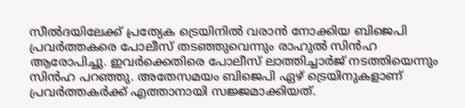സീല്‍ദയിലേക്ക് പ്രത്യേക ട്രെയിനില്‍ വരാന്‍ നോക്കിയ ബിജെപി പ്രവര്‍ത്തകരെ പോലീസ് തടഞ്ഞുവെന്നും രാഹുല്‍ സിന്‍ഹ ആരോപിച്ചു. ഇവര്‍ക്കെതിരെ പോലീസ് ലാത്തിച്ചാര്‍ജ് നടത്തിയെന്നും സിന്‍ഹ പറഞ്ഞു. അതേസമയം ബിജെപി ഏഴ് ട്രെയിനുകളാണ് പ്രവര്‍ത്തകര്‍ക്ക് എത്താനായി സജ്ജമാക്കിയത്.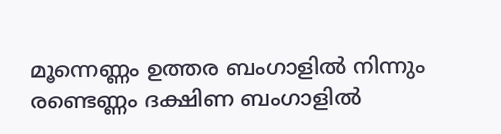മൂന്നെണ്ണം ഉത്തര ബംഗാളില്‍ നിന്നും രണ്ടെണ്ണം ദക്ഷിണ ബംഗാളില്‍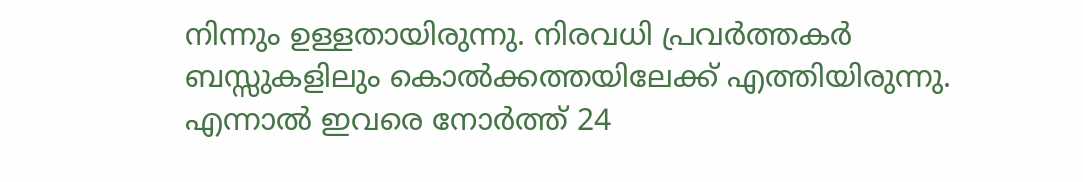നിന്നും ഉള്ളതായിരുന്നു. നിരവധി പ്രവര്‍ത്തകര്‍ ബസ്സുകളിലും കൊല്‍ക്കത്തയിലേക്ക് എത്തിയിരുന്നു. എന്നാല്‍ ഇവരെ നോര്‍ത്ത് 24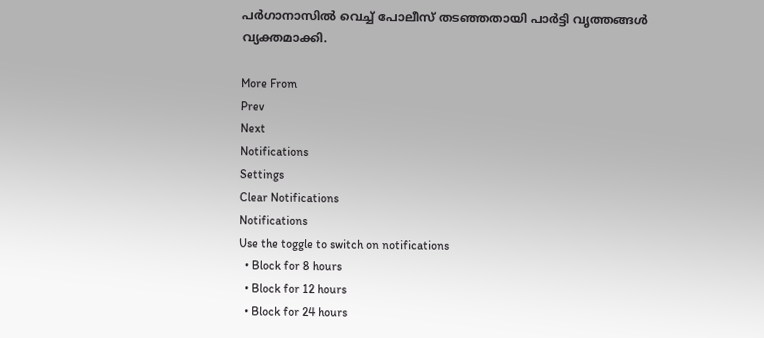പര്‍ഗാനാസില്‍ വെച്ച് പോലീസ് തടഞ്ഞതായി പാര്‍ട്ടി വൃത്തങ്ങള്‍ വ്യക്തമാക്കി.

More From
Prev
Next
Notifications
Settings
Clear Notifications
Notifications
Use the toggle to switch on notifications
  • Block for 8 hours
  • Block for 12 hours
  • Block for 24 hours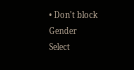• Don't block
Gender
Select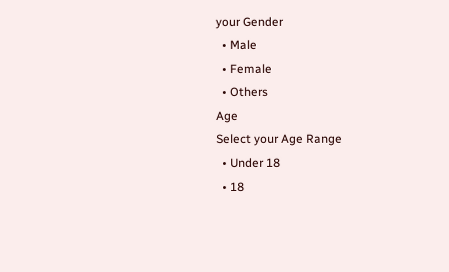your Gender
  • Male
  • Female
  • Others
Age
Select your Age Range
  • Under 18
  • 18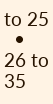to 25
  • 26 to 35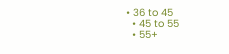• 36 to 45
  • 45 to 55
  • 55+